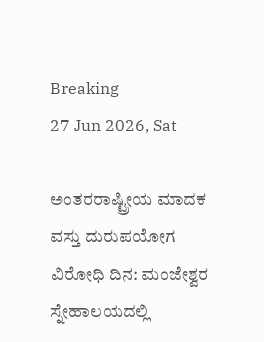Breaking
27 Jun 2026, Sat

ಅಂತರರಾಷ್ಟ್ರೀಯ ಮಾದಕ ವಸ್ತು ದುರುಪಯೋಗ ವಿರೋಧಿ ದಿನ: ಮಂಜೇಶ್ವರ ಸ್ನೇಹಾಲಯದಲ್ಲಿ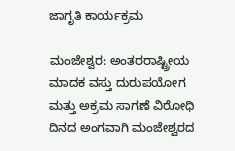ಜಾಗೃತಿ ಕಾರ್ಯಕ್ರಮ

ಮಂಜೇಶ್ವರ: ಅಂತರರಾಷ್ಟ್ರೀಯ ಮಾದಕ ವಸ್ತು ದುರುಪಯೋಗ ಮತ್ತು ಅಕ್ರಮ ಸಾಗಣೆ ವಿರೋಧಿ ದಿನದ ಅಂಗವಾಗಿ ಮಂಜೇಶ್ವರದ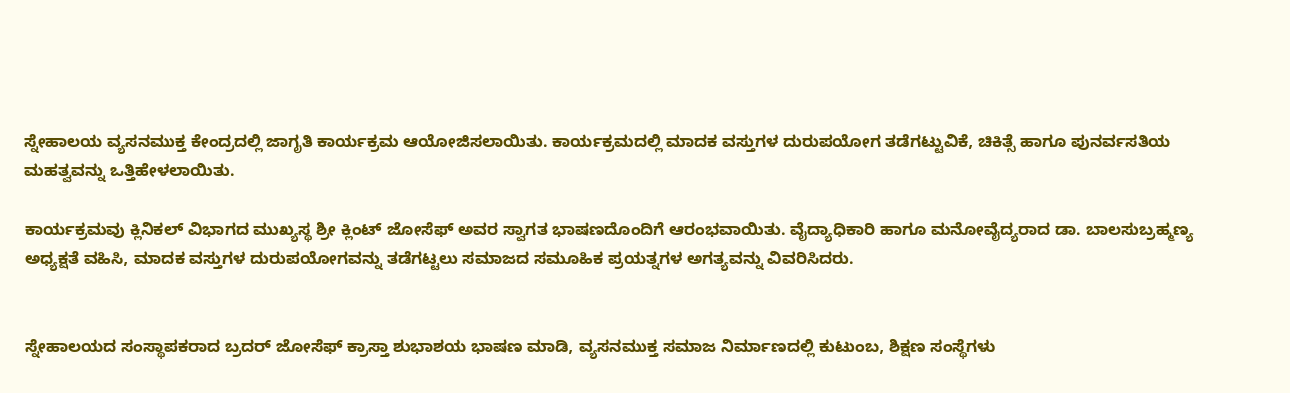ಸ್ನೇಹಾಲಯ ವ್ಯಸನಮುಕ್ತ ಕೇಂದ್ರದಲ್ಲಿ ಜಾಗೃತಿ ಕಾರ್ಯಕ್ರಮ ಆಯೋಜಿಸಲಾಯಿತು. ಕಾರ್ಯಕ್ರಮದಲ್ಲಿ ಮಾದಕ ವಸ್ತುಗಳ ದುರುಪಯೋಗ ತಡೆಗಟ್ಟುವಿಕೆ, ಚಿಕಿತ್ಸೆ ಹಾಗೂ ಪುನರ್ವಸತಿಯ ಮಹತ್ವವನ್ನು ಒತ್ತಿಹೇಳಲಾಯಿತು.

ಕಾರ್ಯಕ್ರಮವು ಕ್ಲಿನಿಕಲ್ ವಿಭಾಗದ ಮುಖ್ಯಸ್ಥ ಶ್ರೀ ಕ್ಲಿಂಟ್ ಜೋಸೆಫ್ ಅವರ ಸ್ವಾಗತ ಭಾಷಣದೊಂದಿಗೆ ಆರಂಭವಾಯಿತು. ವೈದ್ಯಾಧಿಕಾರಿ ಹಾಗೂ ಮನೋವೈದ್ಯರಾದ ಡಾ. ಬಾಲಸುಬ್ರಹ್ಮಣ್ಯ ಅಧ್ಯಕ್ಷತೆ ವಹಿಸಿ, ಮಾದಕ ವಸ್ತುಗಳ ದುರುಪಯೋಗವನ್ನು ತಡೆಗಟ್ಟಲು ಸಮಾಜದ ಸಮೂಹಿಕ ಪ್ರಯತ್ನಗಳ ಅಗತ್ಯವನ್ನು ವಿವರಿಸಿದರು.


ಸ್ನೇಹಾಲಯದ ಸಂಸ್ಥಾಪಕರಾದ ಬ್ರದರ್ ಜೋಸೆಫ್ ಕ್ರಾಸ್ತಾ ಶುಭಾಶಯ ಭಾಷಣ ಮಾಡಿ, ವ್ಯಸನಮುಕ್ತ ಸಮಾಜ ನಿರ್ಮಾಣದಲ್ಲಿ ಕುಟುಂಬ, ಶಿಕ್ಷಣ ಸಂಸ್ಥೆಗಳು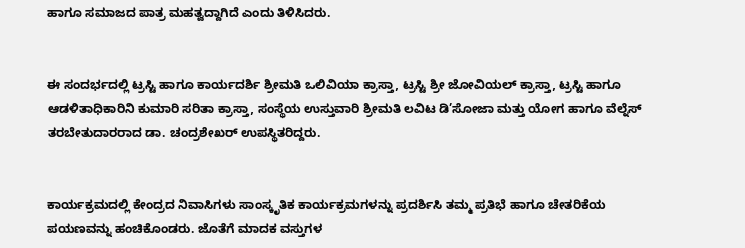ಹಾಗೂ ಸಮಾಜದ ಪಾತ್ರ ಮಹತ್ವದ್ದಾಗಿದೆ ಎಂದು ತಿಳಿಸಿದರು.


ಈ ಸಂದರ್ಭದಲ್ಲಿ ಟ್ರಸ್ಟಿ ಹಾಗೂ ಕಾರ್ಯದರ್ಶಿ ಶ್ರೀಮತಿ ಒಲಿವಿಯಾ ಕ್ರಾಸ್ತಾ, ಟ್ರಸ್ಟಿ ಶ್ರೀ ಜೋವಿಯಲ್ ಕ್ರಾಸ್ತಾ, ಟ್ರಸ್ಟಿ ಹಾಗೂ ಆಡಳಿತಾಧಿಕಾರಿನಿ ಕುಮಾರಿ ಸರಿತಾ ಕ್ರಾಸ್ತಾ, ಸಂಸ್ಥೆಯ ಉಸ್ತುವಾರಿ ಶ್ರೀಮತಿ ಲವಿಟ ಡಿ’ಸೋಜಾ ಮತ್ತು ಯೋಗ ಹಾಗೂ ವೆಲ್ನೆಸ್ ತರಬೇತುದಾರರಾದ ಡಾ. ಚಂದ್ರಶೇಖರ್ ಉಪಸ್ಥಿತರಿದ್ದರು.


ಕಾರ್ಯಕ್ರಮದಲ್ಲಿ ಕೇಂದ್ರದ ನಿವಾಸಿಗಳು ಸಾಂಸ್ಕೃತಿಕ ಕಾರ್ಯಕ್ರಮಗಳನ್ನು ಪ್ರದರ್ಶಿಸಿ ತಮ್ಮ ಪ್ರತಿಭೆ ಹಾಗೂ ಚೇತರಿಕೆಯ ಪಯಣವನ್ನು ಹಂಚಿಕೊಂಡರು. ಜೊತೆಗೆ ಮಾದಕ ವಸ್ತುಗಳ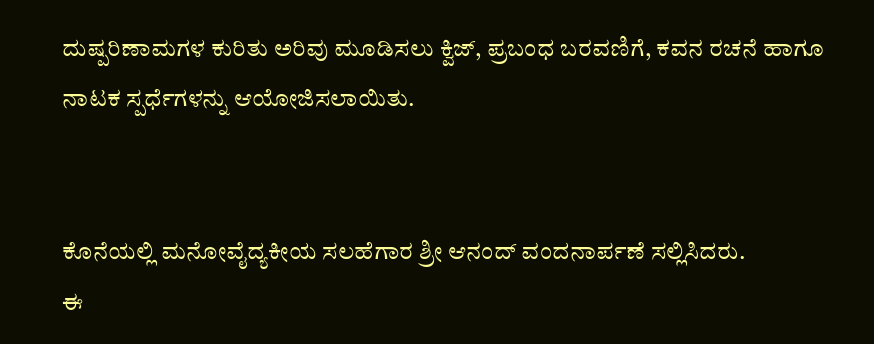ದುಷ್ಪರಿಣಾಮಗಳ ಕುರಿತು ಅರಿವು ಮೂಡಿಸಲು ಕ್ವಿಜ್, ಪ್ರಬಂಧ ಬರವಣಿಗೆ, ಕವನ ರಚನೆ ಹಾಗೂ ನಾಟಕ ಸ್ಪರ್ಧೆಗಳನ್ನು ಆಯೋಜಿಸಲಾಯಿತು.


ಕೊನೆಯಲ್ಲಿ ಮನೋವೈದ್ಯಕೀಯ ಸಲಹೆಗಾರ ಶ್ರೀ ಆನಂದ್ ವಂದನಾರ್ಪಣೆ ಸಲ್ಲಿಸಿದರು.
ಈ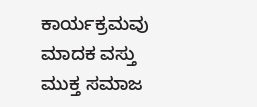ಕಾರ್ಯಕ್ರಮವು ಮಾದಕ ವಸ್ತು ಮುಕ್ತ ಸಮಾಜ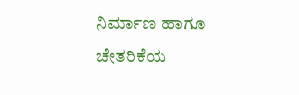ನಿರ್ಮಾಣ ಹಾಗೂ ಚೇತರಿಕೆಯ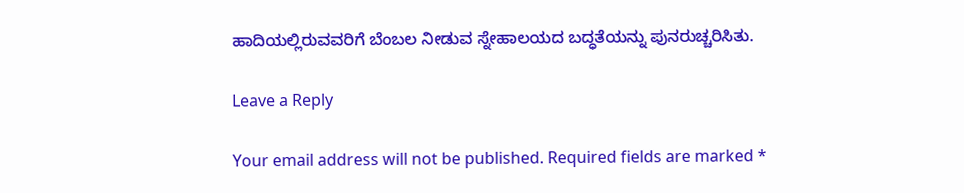ಹಾದಿಯಲ್ಲಿರುವವರಿಗೆ ಬೆಂಬಲ ನೀಡುವ ಸ್ನೇಹಾಲಯದ ಬದ್ಧತೆಯನ್ನು ಪುನರುಚ್ಚರಿಸಿತು.

Leave a Reply

Your email address will not be published. Required fields are marked *